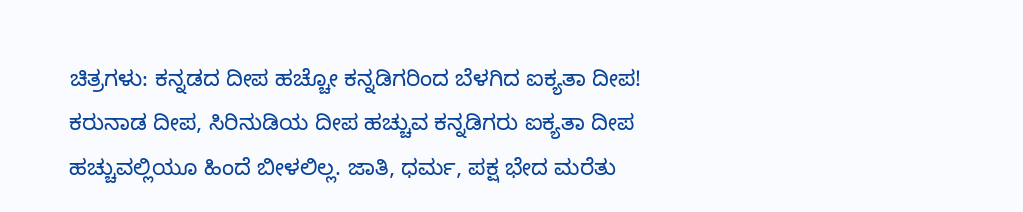ಚಿತ್ರಗಳು: ಕನ್ನಡದ ದೀಪ ಹಚ್ಚೋ ಕನ್ನಡಿಗರಿಂದ ಬೆಳಗಿದ ಐಕ್ಯತಾ ದೀಪ!
ಕರುನಾಡ ದೀಪ, ಸಿರಿನುಡಿಯ ದೀಪ ಹಚ್ಚುವ ಕನ್ನಡಿಗರು ಐಕ್ಯತಾ ದೀಪ ಹಚ್ಚುವಲ್ಲಿಯೂ ಹಿಂದೆ ಬೀಳಲಿಲ್ಲ. ಜಾತಿ, ಧರ್ಮ, ಪಕ್ಷ ಭೇದ ಮರೆತು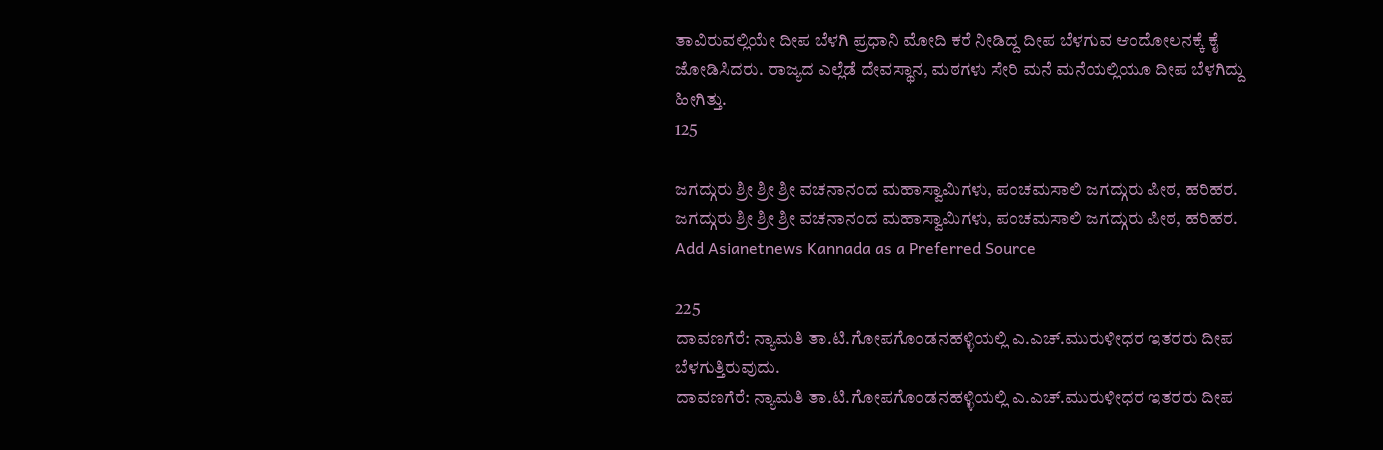ತಾವಿರುವಲ್ಲಿಯೇ ದೀಪ ಬೆಳಗಿ ಪ್ರಧಾನಿ ಮೋದಿ ಕರೆ ನೀಡಿದ್ದ ದೀಪ ಬೆಳಗುವ ಆಂದೋಲನಕ್ಕೆ ಕೈ ಜೋಡಿಸಿದರು. ರಾಜ್ಯದ ಎಲ್ಲೆಡೆ ದೇವಸ್ಥಾನ, ಮಠಗಳು ಸೇರಿ ಮನೆ ಮನೆಯಲ್ಲಿಯೂ ದೀಪ ಬೆಳಗಿದ್ದು ಹೀಗಿತ್ತು.
125

ಜಗದ್ಗುರು ಶ್ರೀ ಶ್ರೀ ಶ್ರೀ ವಚನಾನಂದ ಮಹಾಸ್ವಾಮಿಗಳು, ಪಂಚಮಸಾಲಿ ಜಗದ್ಗುರು ಪೀಠ, ಹರಿಹರ.
ಜಗದ್ಗುರು ಶ್ರೀ ಶ್ರೀ ಶ್ರೀ ವಚನಾನಂದ ಮಹಾಸ್ವಾಮಿಗಳು, ಪಂಚಮಸಾಲಿ ಜಗದ್ಗುರು ಪೀಠ, ಹರಿಹರ.
Add Asianetnews Kannada as a Preferred Source

225
ದಾವಣಗೆರೆ: ನ್ಯಾಮತಿ ತಾ.ಟಿ.ಗೋಪಗೊಂಡನಹಳ್ಳಿಯಲ್ಲಿ ಎ.ಎಚ್.ಮುರುಳೀಧರ ಇತರರು ದೀಪ ಬೆಳಗುತ್ತಿರುವುದು.
ದಾವಣಗೆರೆ: ನ್ಯಾಮತಿ ತಾ.ಟಿ.ಗೋಪಗೊಂಡನಹಳ್ಳಿಯಲ್ಲಿ ಎ.ಎಚ್.ಮುರುಳೀಧರ ಇತರರು ದೀಪ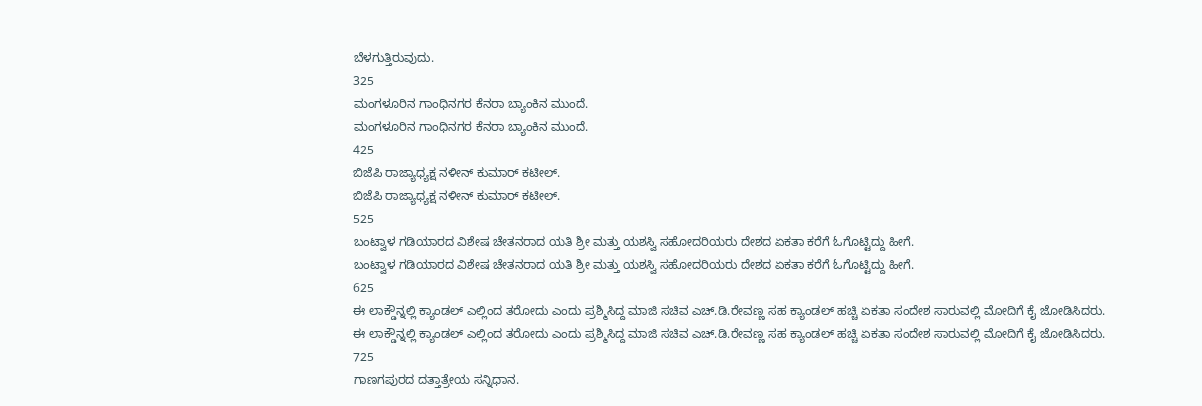ಬೆಳಗುತ್ತಿರುವುದು.
325
ಮಂಗಳೂರಿನ ಗಾಂಧಿನಗರ ಕೆನರಾ ಬ್ಯಾಂಕಿನ ಮುಂದೆ.
ಮಂಗಳೂರಿನ ಗಾಂಧಿನಗರ ಕೆನರಾ ಬ್ಯಾಂಕಿನ ಮುಂದೆ.
425
ಬಿಜೆಪಿ ರಾಜ್ಯಾಧ್ಯಕ್ಷ ನಳೀನ್ ಕುಮಾರ್ ಕಟೀಲ್.
ಬಿಜೆಪಿ ರಾಜ್ಯಾಧ್ಯಕ್ಷ ನಳೀನ್ ಕುಮಾರ್ ಕಟೀಲ್.
525
ಬಂಟ್ವಾಳ ಗಡಿಯಾರದ ವಿಶೇಷ ಚೇತನರಾದ ಯತಿ ಶ್ರೀ ಮತ್ತು ಯಶಸ್ವಿ ಸಹೋದರಿಯರು ದೇಶದ ಏಕತಾ ಕರೆಗೆ ಓಗೊಟ್ಟಿದ್ದು ಹೀಗೆ.
ಬಂಟ್ವಾಳ ಗಡಿಯಾರದ ವಿಶೇಷ ಚೇತನರಾದ ಯತಿ ಶ್ರೀ ಮತ್ತು ಯಶಸ್ವಿ ಸಹೋದರಿಯರು ದೇಶದ ಏಕತಾ ಕರೆಗೆ ಓಗೊಟ್ಟಿದ್ದು ಹೀಗೆ.
625
ಈ ಲಾಕ್ಡೌನ್ನಲ್ಲಿ ಕ್ಯಾಂಡಲ್ ಎಲ್ಲಿಂದ ತರೋದು ಎಂದು ಪ್ರಶ್ಮಿಸಿದ್ದ ಮಾಜಿ ಸಚಿವ ಎಚ್.ಡಿ.ರೇವಣ್ಣ ಸಹ ಕ್ಯಾಂಡಲ್ ಹಚ್ಚಿ ಏಕತಾ ಸಂದೇಶ ಸಾರುವಲ್ಲಿ ಮೋದಿಗೆ ಕೈ ಜೋಡಿಸಿದರು.
ಈ ಲಾಕ್ಡೌನ್ನಲ್ಲಿ ಕ್ಯಾಂಡಲ್ ಎಲ್ಲಿಂದ ತರೋದು ಎಂದು ಪ್ರಶ್ಮಿಸಿದ್ದ ಮಾಜಿ ಸಚಿವ ಎಚ್.ಡಿ.ರೇವಣ್ಣ ಸಹ ಕ್ಯಾಂಡಲ್ ಹಚ್ಚಿ ಏಕತಾ ಸಂದೇಶ ಸಾರುವಲ್ಲಿ ಮೋದಿಗೆ ಕೈ ಜೋಡಿಸಿದರು.
725
ಗಾಣಗಪುರದ ದತ್ತಾತ್ರೇಯ ಸನ್ನಿಧಾನ.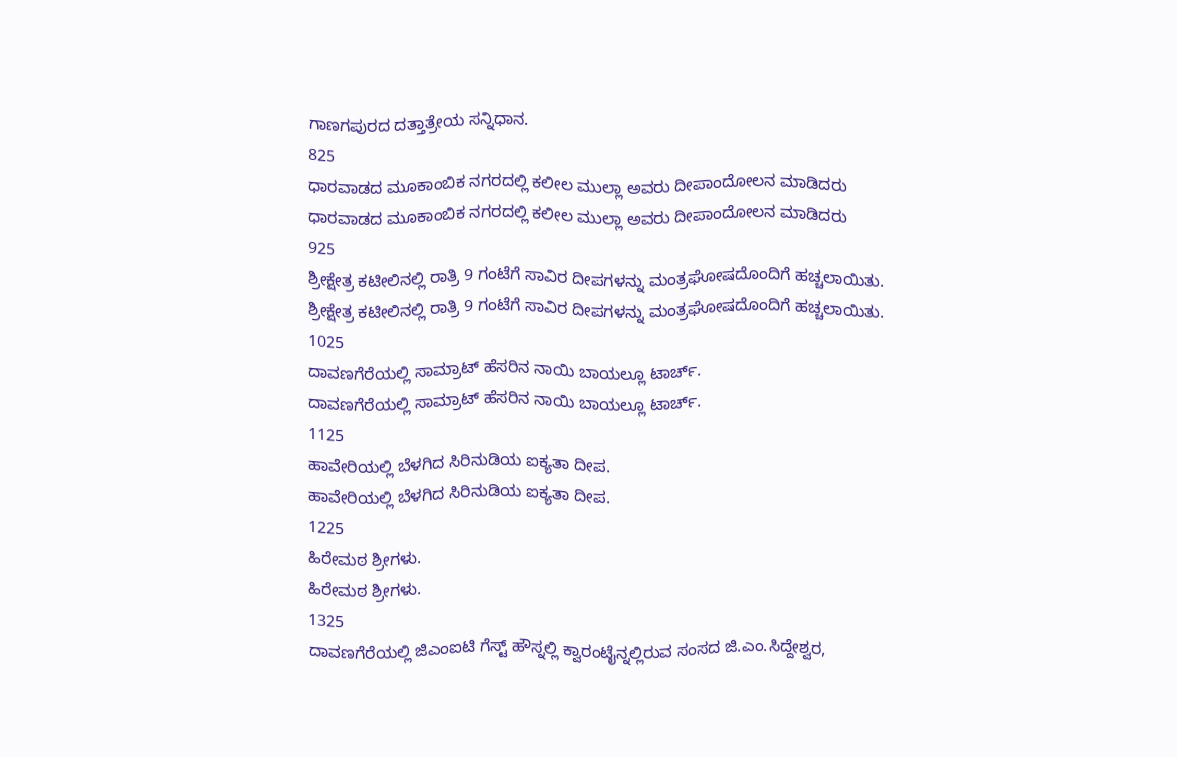ಗಾಣಗಪುರದ ದತ್ತಾತ್ರೇಯ ಸನ್ನಿಧಾನ.
825
ಧಾರವಾಡದ ಮೂಕಾಂಬಿಕ ನಗರದಲ್ಲಿ ಕಲೀಲ ಮುಲ್ಲಾ ಅವರು ದೀಪಾಂದೋಲನ ಮಾಡಿದರು
ಧಾರವಾಡದ ಮೂಕಾಂಬಿಕ ನಗರದಲ್ಲಿ ಕಲೀಲ ಮುಲ್ಲಾ ಅವರು ದೀಪಾಂದೋಲನ ಮಾಡಿದರು
925
ಶ್ರೀಕ್ಷೇತ್ರ ಕಟೀಲಿನಲ್ಲಿ ರಾತ್ರಿ 9 ಗಂಟೆಗೆ ಸಾವಿರ ದೀಪಗಳನ್ನು ಮಂತ್ರಘೋಷದೊಂದಿಗೆ ಹಚ್ಚಲಾಯಿತು.
ಶ್ರೀಕ್ಷೇತ್ರ ಕಟೀಲಿನಲ್ಲಿ ರಾತ್ರಿ 9 ಗಂಟೆಗೆ ಸಾವಿರ ದೀಪಗಳನ್ನು ಮಂತ್ರಘೋಷದೊಂದಿಗೆ ಹಚ್ಚಲಾಯಿತು.
1025
ದಾವಣಗೆರೆಯಲ್ಲಿ ಸಾಮ್ರಾಟ್ ಹೆಸರಿನ ನಾಯಿ ಬಾಯಲ್ಲೂ ಟಾರ್ಚ್.
ದಾವಣಗೆರೆಯಲ್ಲಿ ಸಾಮ್ರಾಟ್ ಹೆಸರಿನ ನಾಯಿ ಬಾಯಲ್ಲೂ ಟಾರ್ಚ್.
1125
ಹಾವೇರಿಯಲ್ಲಿ ಬೆಳಗಿದ ಸಿರಿನುಡಿಯ ಐಕ್ಯತಾ ದೀಪ.
ಹಾವೇರಿಯಲ್ಲಿ ಬೆಳಗಿದ ಸಿರಿನುಡಿಯ ಐಕ್ಯತಾ ದೀಪ.
1225
ಹಿರೇಮಠ ಶ್ರೀಗಳು.
ಹಿರೇಮಠ ಶ್ರೀಗಳು.
1325
ದಾವಣಗೆರೆಯಲ್ಲಿ ಜಿಎಂಐಟಿ ಗೆಸ್ಟ್ ಹೌಸ್ನಲ್ಲಿ ಕ್ವಾರಂಟೈನ್ನಲ್ಲಿರುವ ಸಂಸದ ಜಿ.ಎಂ.ಸಿದ್ದೇಶ್ವರ,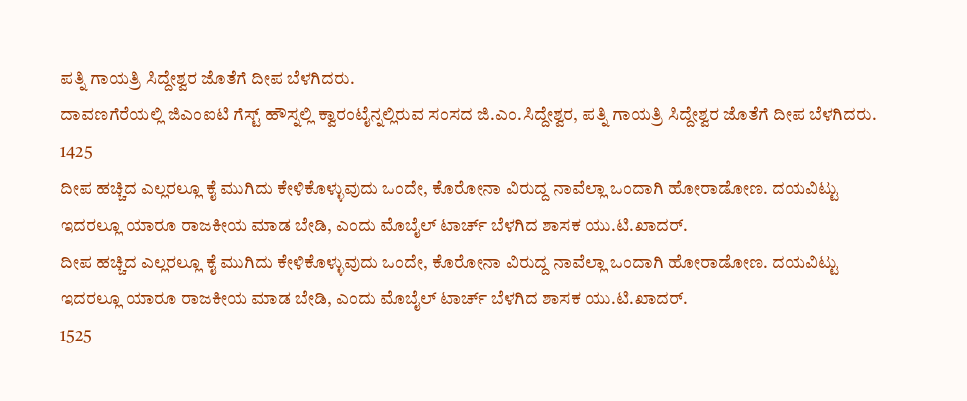ಪತ್ನಿ ಗಾಯತ್ರಿ ಸಿದ್ದೇಶ್ವರ ಜೊತೆಗೆ ದೀಪ ಬೆಳಗಿದರು.
ದಾವಣಗೆರೆಯಲ್ಲಿ ಜಿಎಂಐಟಿ ಗೆಸ್ಟ್ ಹೌಸ್ನಲ್ಲಿ ಕ್ವಾರಂಟೈನ್ನಲ್ಲಿರುವ ಸಂಸದ ಜಿ.ಎಂ.ಸಿದ್ದೇಶ್ವರ, ಪತ್ನಿ ಗಾಯತ್ರಿ ಸಿದ್ದೇಶ್ವರ ಜೊತೆಗೆ ದೀಪ ಬೆಳಗಿದರು.
1425
ದೀಪ ಹಚ್ಚಿದ ಎಲ್ಲರಲ್ಲೂ ಕೈ ಮುಗಿದು ಕೇಳಿಕೊಳ್ಳುವುದು ಒಂದೇ, ಕೊರೋನಾ ವಿರುದ್ದ ನಾವೆಲ್ಲಾ ಒಂದಾಗಿ ಹೋರಾಡೋಣ. ದಯವಿಟ್ಟು ಇದರಲ್ಲೂ ಯಾರೂ ರಾಜಕೀಯ ಮಾಡ ಬೇಡಿ, ಎಂದು ಮೊಬೈಲ್ ಟಾರ್ಚ್ ಬೆಳಗಿದ ಶಾಸಕ ಯು.ಟಿ.ಖಾದರ್.
ದೀಪ ಹಚ್ಚಿದ ಎಲ್ಲರಲ್ಲೂ ಕೈ ಮುಗಿದು ಕೇಳಿಕೊಳ್ಳುವುದು ಒಂದೇ, ಕೊರೋನಾ ವಿರುದ್ದ ನಾವೆಲ್ಲಾ ಒಂದಾಗಿ ಹೋರಾಡೋಣ. ದಯವಿಟ್ಟು ಇದರಲ್ಲೂ ಯಾರೂ ರಾಜಕೀಯ ಮಾಡ ಬೇಡಿ, ಎಂದು ಮೊಬೈಲ್ ಟಾರ್ಚ್ ಬೆಳಗಿದ ಶಾಸಕ ಯು.ಟಿ.ಖಾದರ್.
1525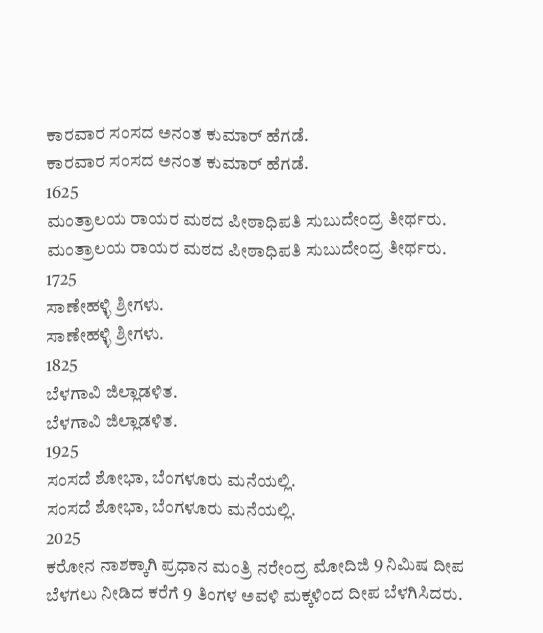ಕಾರವಾರ ಸಂಸದ ಅನಂತ ಕುಮಾರ್ ಹೆಗಡೆ.
ಕಾರವಾರ ಸಂಸದ ಅನಂತ ಕುಮಾರ್ ಹೆಗಡೆ.
1625
ಮಂತ್ರಾಲಯ ರಾಯರ ಮಠದ ಪೀಠಾಧಿಪತಿ ಸುಬುದೇಂದ್ರ ತೀರ್ಥರು.
ಮಂತ್ರಾಲಯ ರಾಯರ ಮಠದ ಪೀಠಾಧಿಪತಿ ಸುಬುದೇಂದ್ರ ತೀರ್ಥರು.
1725
ಸಾಣೇಹಳ್ಳಿ ಶ್ರೀಗಳು.
ಸಾಣೇಹಳ್ಳಿ ಶ್ರೀಗಳು.
1825
ಬೆಳಗಾವಿ ಜಿಲ್ಲಾಡಳಿತ.
ಬೆಳಗಾವಿ ಜಿಲ್ಲಾಡಳಿತ.
1925
ಸಂಸದೆ ಶೋಭಾ, ಬೆಂಗಳೂರು ಮನೆಯಲ್ಲಿ.
ಸಂಸದೆ ಶೋಭಾ, ಬೆಂಗಳೂರು ಮನೆಯಲ್ಲಿ.
2025
ಕರೋನ ನಾಶಕ್ಕಾಗಿ ಪ್ರಧಾನ ಮಂತ್ರಿ ನರೇಂದ್ರ ಮೋದಿಜಿ 9 ನಿಮಿಷ ದೀಪ ಬೆಳಗಲು ನೀಡಿದ ಕರೆಗೆ 9 ತಿಂಗಳ ಅವಳಿ ಮಕ್ಕಳಿಂದ ದೀಪ ಬೆಳಗಿಸಿದರು.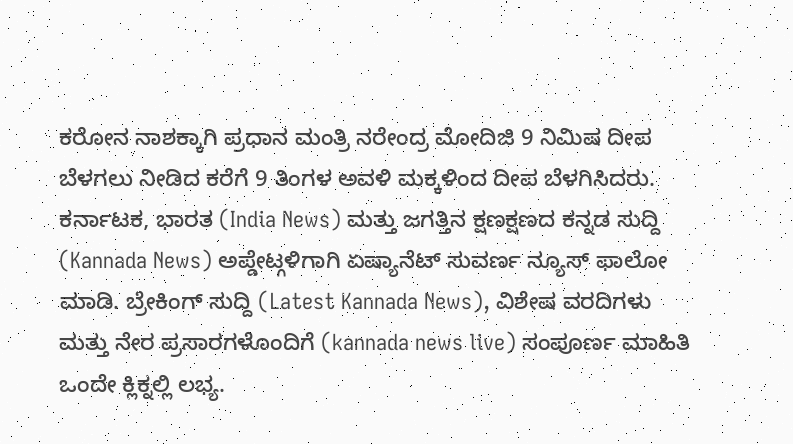ಕರೋನ ನಾಶಕ್ಕಾಗಿ ಪ್ರಧಾನ ಮಂತ್ರಿ ನರೇಂದ್ರ ಮೋದಿಜಿ 9 ನಿಮಿಷ ದೀಪ ಬೆಳಗಲು ನೀಡಿದ ಕರೆಗೆ 9 ತಿಂಗಳ ಅವಳಿ ಮಕ್ಕಳಿಂದ ದೀಪ ಬೆಳಗಿಸಿದರು.
ಕರ್ನಾಟಕ, ಭಾರತ (India News) ಮತ್ತು ಜಗತ್ತಿನ ಕ್ಷಣಕ್ಷಣದ ಕನ್ನಡ ಸುದ್ದಿ (Kannada News) ಅಪ್ಡೇಟ್ಗಳಿಗಾಗಿ ಏಷ್ಯಾನೆಟ್ ಸುವರ್ಣ ನ್ಯೂಸ್ ಫಾಲೋ ಮಾಡಿ. ಬ್ರೇಕಿಂಗ್ ಸುದ್ದಿ (Latest Kannada News), ವಿಶೇಷ ವರದಿಗಳು ಮತ್ತು ನೇರ ಪ್ರಸಾರಗಳೊಂದಿಗೆ (kannada news live) ಸಂಪೂರ್ಣ ಮಾಹಿತಿ ಒಂದೇ ಕ್ಲಿಕ್ನಲ್ಲಿ ಲಭ್ಯ.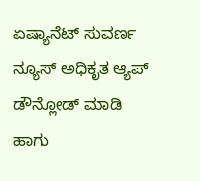ಏಷ್ಯಾನೆಟ್ ಸುವರ್ಣ ನ್ಯೂಸ್ ಅಧಿಕೃತ ಆ್ಯಪ್ ಡೌನ್ಲೋಡ್ ಮಾಡಿ ಹಾಗು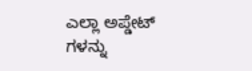ಎಲ್ಲಾ ಅಪ್ಡೇಟ್ ಗಳನ್ನು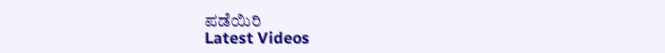ಪಡೆಯಿರಿ
Latest Videos